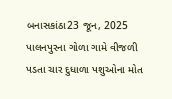બનાસકાંઠા23 જૂન, 2025
પાલનપુરના ગોળા ગામે વીજળી પડતા ચાર દુધાળા પશુઓના મોત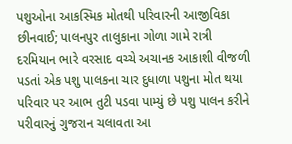પશુઓના આકસ્મિક મોતથી પરિવારની આજીવિકા છીનવાઈ; પાલનપુર તાલુકાના ગોળા ગામે રાત્રી દરમિયાન ભારે વરસાદ વચ્ચે અચાનક આકાશી વીજળી પડતાં એક પશુ પાલકના ચાર દુધાળા પશુના મોત થયા પરિવાર પર આભ તુટી પડવા પામ્યું છે પશુ પાલન કરીને પરીવારનું ગુજરાન ચલાવતા આ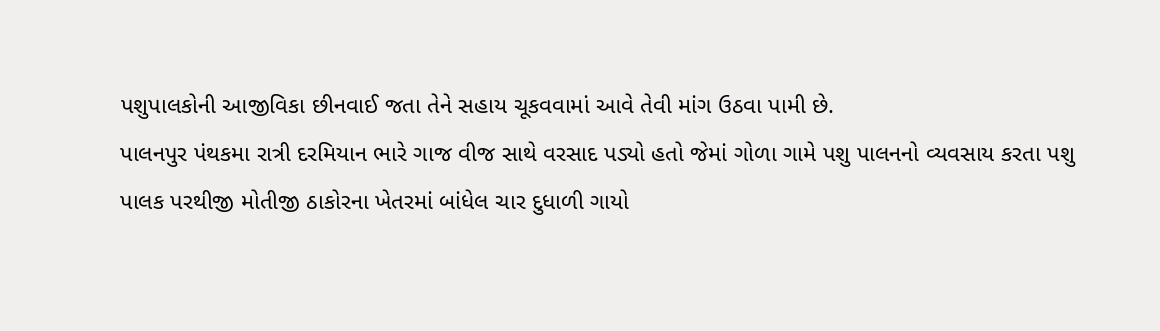પશુપાલકોની આજીવિકા છીનવાઈ જતા તેને સહાય ચૂકવવામાં આવે તેવી માંગ ઉઠવા પામી છે.
પાલનપુર પંથકમા રાત્રી દરમિયાન ભારે ગાજ વીજ સાથે વરસાદ પડ્યો હતો જેમાં ગોળા ગામે પશુ પાલનનો વ્યવસાય કરતા પશુ પાલક પરથીજી મોતીજી ઠાકોરના ખેતરમાં બાંધેલ ચાર દુધાળી ગાયો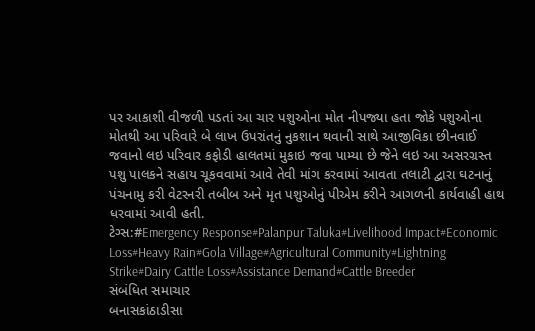પર આકાશી વીજળી પડતાં આ ચાર પશુઓના મોત નીપજ્યા હતા જોકે પશુઓના મોતથી આ પરિવારે બે લાખ ઉપરાંતનું નુકશાન થવાની સાથે આજીવિકા છીનવાઈ જવાનો લઇ પરિવાર કફોડી હાલતમાં મુકાઇ જવા પામ્યા છે જેને લઇ આ અસરગ્રસ્ત પશુ પાલકને સહાય ચૂકવવામાં આવે તેવી માંગ કરવામાં આવતા તલાટી દ્વારા ઘટનાનું પંચનામુ કરી વેટરનરી તબીબ અને મૃત પશુઓનું પીએમ કરીને આગળની કાર્યવાહી હાથ ધરવામાં આવી હતી.
ટેગ્સ:#Emergency Response#Palanpur Taluka#Livelihood Impact#Economic Loss#Heavy Rain#Gola Village#Agricultural Community#Lightning Strike#Dairy Cattle Loss#Assistance Demand#Cattle Breeder
સંબંધિત સમાચાર
બનાસકાંઠાડીસા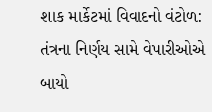શાક માર્કેટમાં વિવાદનો વંટોળ: તંત્રના નિર્ણય સામે વેપારીઓએ બાયો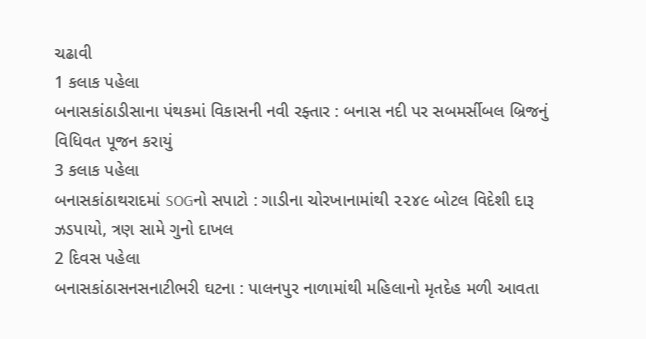ચઢાવી
1 કલાક પહેલા
બનાસકાંઠાડીસાના પંથકમાં વિકાસની નવી રફ્તાર : બનાસ નદી પર સબમર્સીબલ બ્રિજનું વિધિવત પૂજન કરાયું
3 કલાક પહેલા
બનાસકાંઠાથરાદમાં SOGનો સપાટો : ગાડીના ચોરખાનામાંથી ૨૨૪૯ બોટલ વિદેશી દારૂ ઝડપાયો, ત્રણ સામે ગુનો દાખલ
2 દિવસ પહેલા
બનાસકાંઠાસનસનાટીભરી ઘટના : પાલનપુર નાળામાંથી મહિલાનો મૃતદેહ મળી આવતા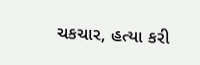ચકચાર, હત્યા કરી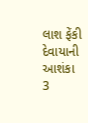લાશ ફેંકી દેવાયાની આશંકા
3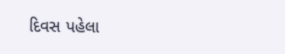દિવસ પહેલા